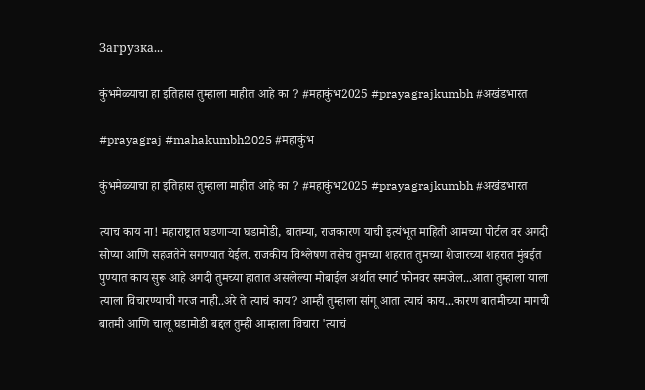Загрузка...

कुंभमेळ्याचा हा इतिहास तुम्हाला माहीत आहे का ? #महाकुंभ2025 #prayagrajkumbh #अखंडभारत

#prayagraj #mahakumbh2025 #महाकुंभ

कुंभमेळ्याचा हा इतिहास तुम्हाला माहीत आहे का ? #महाकुंभ2025 #prayagrajkumbh #अखंडभारत

त्याच काय ना! महाराष्ट्रात घडणाऱ्या घडामोडी, बातम्या, राजकारण याची इत्यंभूत माहिती आमच्या पोर्टल वर अगदी सोप्या आणि सहजतेने सगण्यात येईल. राजकीय विश्लेषण तसेच तुमच्या शहरात तुमच्या शेजारच्या शहरात मुंबईत पुण्यात काय सुरू आहे अगदी तुमच्या हातात असलेल्या मोबाईल अर्थात स्मार्ट फोनवर समजेल...आता तुम्हाला याला त्याला विचारण्याची गरज नाही..अरे ते त्याचं काय? आम्ही तुम्हाला सांगू आता त्याचं काय...कारण बातमीच्या मागची बातमी आणि चालू घडामोडी बद्दल तुम्ही आम्हाला विचारा 'त्याचं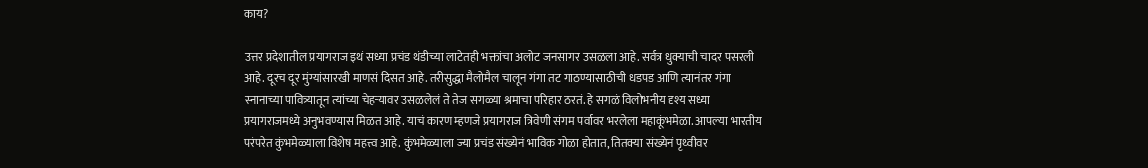काय?

उत्तर प्रदेशातील प्रयागराज इथं सध्या प्रचंड थंडीच्या लाटेतही भक्तांचा अलोट जनसागर उसळला आहे. सर्वत्र धुक्याची चादर पसरली आहे. दूरच दूर मुंग्यांसारखी माणसं दिसत आहे. तरीसुद्धा मैलोमैल चालून गंगा तट गाठण्यासाठीची धडपड आणि त्यानंतर गंगा स्नानाच्या पावित्र्यातून त्यांच्या चेहऱ्यावर उसळलेलं ते तेज सगळ्या श्रमाचा परिहार ठरतं. हे सगळं विलोभनीय दृश्य सध्या प्रयागराजमध्ये अनुभवण्यास मिळत आहे. याचं कारण म्हणजे प्रयागराज त्रिवेणी संगम पर्वावर भरलेला महाकूंभमेळा. आपल्या भारतीय परंपरेत कुंभमेळ्याला विशेष महत्त्व आहे. कुंभमेळ्याला ज्या प्रचंड संख्येनं भाविक गोळा होतात, तितक्या संख्येनं पृथ्वीवर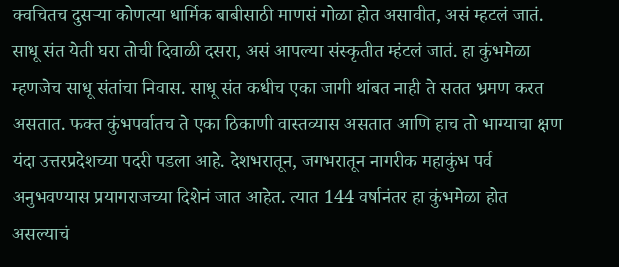क्वचितच दुसऱ्या कोणत्या धार्मिक बाबीसाठी माणसं गोळा होत असावीत, असं म्हटलं जातं. साधू संत येती घरा तोची दिवाळी दसरा, असं आपल्या संस्कृतीत म्हंटलं जातं. हा कुंभमेळा म्हणजेच साधू संतांचा निवास. साधू संत कधीच एका जागी थांबत नाही ते सतत भ्रमण करत असतात. फक्त कुंभपर्वातच ते एका ठिकाणी वास्तव्यास असतात आणि हाच तो भाग्याचा क्षण यंदा उत्तरप्रदेशच्या पदरी पडला आहे. देशभरातून, जगभरातून नागरीक महाकुंभ पर्व अनुभवण्यास प्रयागराजच्या दिशेनं जात आहेत. त्यात 144 वर्षानंतर हा कुंभमेळा होत असल्याचं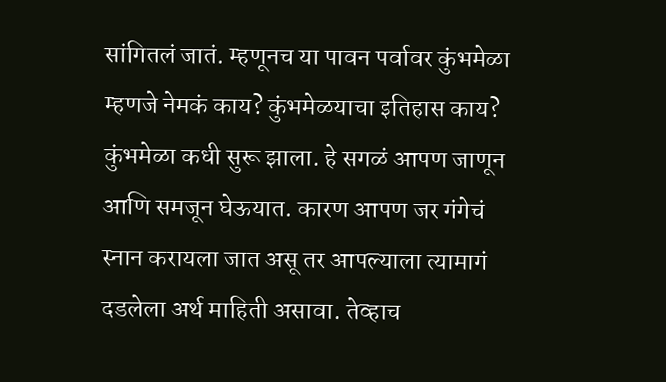सांगितलं जातं. म्हणूनच या पावन पर्वावर कुंभमेळा म्हणजे नेमकं काय? कुंभमेळयाचा इतिहास काय? कुंभमेळा कधी सुरू झाला. हे सगळं आपण जाणून आणि समजून घेऊयात. कारण आपण जर गंगेचं स्नान करायला जात असू तर आपल्याला त्यामागं दडलेला अर्थ माहिती असावा. तेव्हाच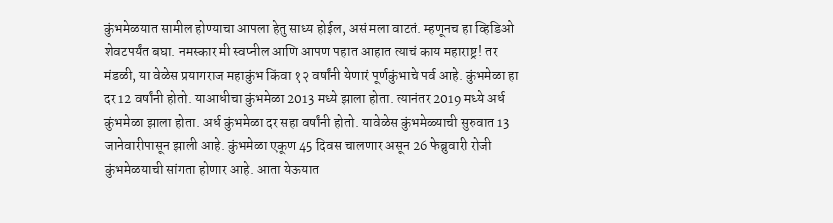कुंभमेळयात सामील होण्याचा आपला हेतु साध्य होईल, असं मला वाटतं. म्हणूनच हा व्हिडिओ शेवटपर्यंत बघा. नमस्कार मी स्वप्नील आणि आपण पहात आहात त्याचं काय महाराष्ट्र! तर मंडळी, या वेळेस प्रयागराज महाकुंभ किंवा १२ वर्षांनी येणारं पूर्णकुंभाचे पर्व आहे. कुंभमेळा हा दर 12 वर्षांनी होतो. याआधीचा कुंभमेळा 2013 मध्ये झाला होता. त्यानंतर 2019 मध्ये अर्ध कुंभमेळा झाला होता. अर्ध कुंभमेळा दर सहा वर्षांनी होतो. यावेळेस कुंभमेळ्याची सुरुवात 13 जानेवारीपासून झाली आहे. कुंभमेळा एकूण 45 दिवस चालणार असून 26 फेब्रुवारी रोजी कुंभमेळयाची सांगता होणार आहे. आता येऊयात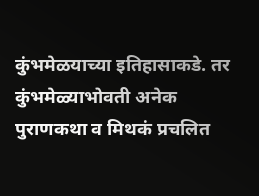कुंभमेळयाच्या इतिहासाकडे. तर कुंभमेळ्याभोवती अनेक पुराणकथा व मिथकं प्रचलित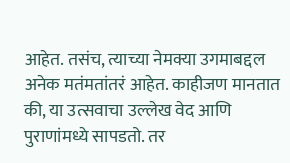आहेत. तसंच, त्याच्या नेमक्या उगमाबद्दल अनेक मतंमतांतरं आहेत. काहीजण मानतात की, या उत्सवाचा उल्लेख वेद आणि पुराणांमध्ये सापडतो. तर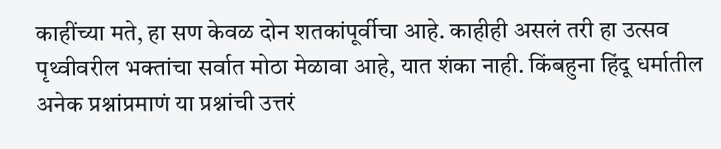काहींच्या मते, हा सण केवळ दोन शतकांपूर्वीचा आहे. काहीही असलं तरी हा उत्सव पृथ्वीवरील भक्तांचा सर्वात मोठा मेळावा आहे, यात शंका नाही. किंबहुना हिंदू धर्मातील अनेक प्रश्नांप्रमाणं या प्रश्नांची उत्तरं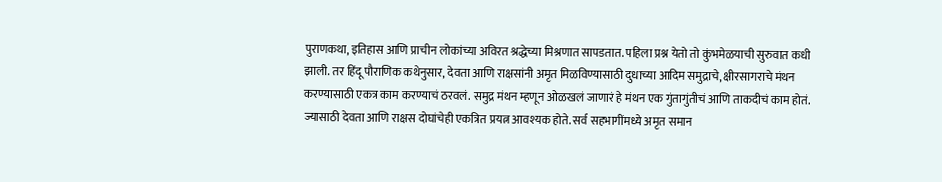पुराणकथा, इतिहास आणि प्राचीन लोकांच्या अविरत श्रद्धेच्या मिश्रणात सापडतात. पहिला प्रश्न येतो तो कुंभमेळयाची सुरुवात कधी झाली. तर हिंदू पौराणिक कथेनुसार, देवता आणि राक्षसांनी अमृत मिळविण्यासाठी दुधाच्या आदिम समुद्राचे, क्षीरसागराचे मंथन करण्यासाठी एकत्र काम करण्याचं ठरवलं. समुद्र मंथन म्हणून ओळखलं जाणारं हे मंथन एक गुंतागुंतीचं आणि ताकदीचं काम होतं. ज्यासाठी देवता आणि राक्षस दोघांचेही एकत्रित प्रयत्न आवश्यक होते. सर्व सहभागींमध्ये अमृत समान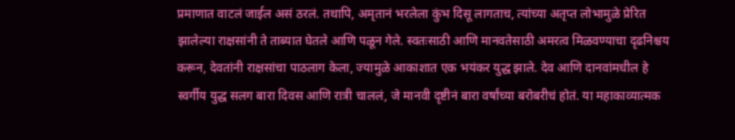प्रमाणात वाटलं जाईल असं ठरलं. तथापि, अमृतानं भरलेला कुंभ दिसू लागताच, त्यांच्या अतृप्त लोभामुळे प्रेरित झालेल्या राक्षसांनी ते ताब्यात घेतले आणि पळून गेले. स्वतःसाठी आणि मानवतेसाठी अमरत्व मिळवण्याचा दृढनिश्चय करून, देवतांनी राक्षसांचा पाठलाग केला, ज्यामुळे आकाशात एक भयंकर युद्ध झाले. देव आणि दानवांमधील हे स्वर्गीय युद्ध सलग बारा दिवस आणि रात्री चाललं, जे मानवी दृष्टीनं बारा वर्षांच्या बरोबरीचं होतं. या महाकाव्यात्मक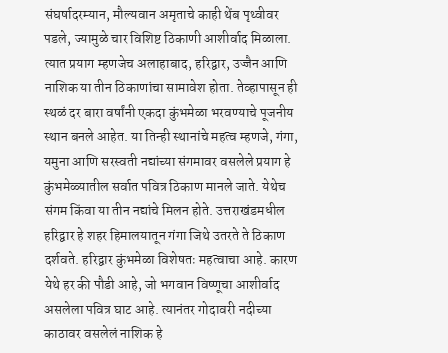संघर्षादरम्यान, मौल्यवान अमृताचे काही थेंब पृथ्वीवर पडले, ज्यामुळे चार विशिष्ट ठिकाणी आशीर्वाद मिळाला. त्यात प्रयाग म्हणजेच अलाहाबाद, हरिद्वार, उज्जैन आणि नाशिक या तीन ठिकाणांचा सामावेश होता. तेव्हापासून ही स्थळं दर बारा वर्षांनी एकदा कुंभमेळा भरवण्याचे पूजनीय स्थान बनले आहेत. या तिन्ही स्थानांचे महत्व म्हणजे, गंगा, यमुना आणि सरस्वती नद्यांच्या संगमावर वसलेले प्रयाग हे कुंभमेळ्यातील सर्वात पवित्र ठिकाण मानले जाते. येथेच संगम किंवा या तीन नद्यांचे मिलन होते. उत्तराखंडमधील हरिद्वार हे शहर हिमालयातून गंगा जिथे उतरते ते ठिकाण दर्शवते. हरिद्वार कुंभमेळा विशेषतः महत्वाचा आहे. कारण येथे हर की पौडी आहे, जो भगवान विष्णूचा आशीर्वाद असलेला पवित्र घाट आहे. त्यानंतर गोदावरी नदीच्या काठावर वसलेलं नाशिक हे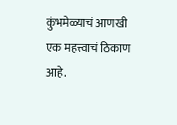कुंभमेळ्याचं आणखी एक महत्त्वाचं ठिकाण आहे.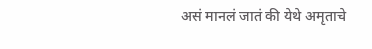असं मानलं जातं की येथे अमृताचे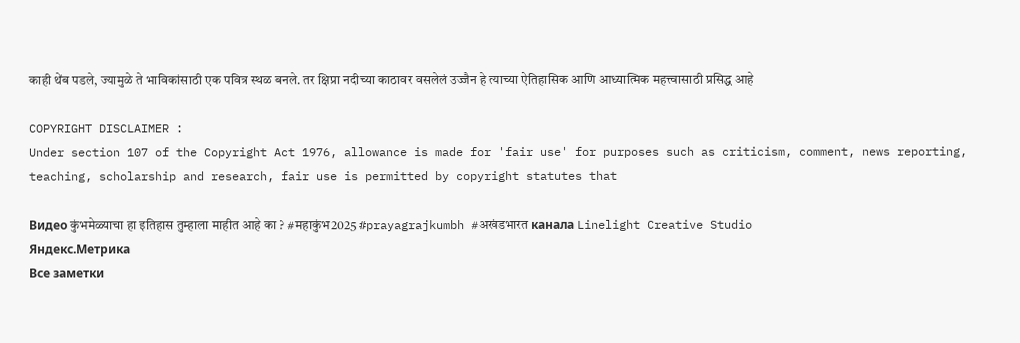काही थेंब पडले, ज्यामुळे ते भाविकांसाठी एक पवित्र स्थळ बनले. तर क्षिप्रा नदीच्या काठावर वसलेलं उज्जैन हे त्याच्या ऐतिहासिक आणि आध्यात्मिक महत्त्वासाठी प्रसिद्ध आहे

COPYRIGHT DISCLAIMER :
Under section 107 of the Copyright Act 1976, allowance is made for 'fair use' for purposes such as criticism, comment, news reporting, teaching, scholarship and research, fair use is permitted by copyright statutes that

Видео कुंभमेळ्याचा हा इतिहास तुम्हाला माहीत आहे का ? #महाकुंभ2025 #prayagrajkumbh #अखंडभारत канала Linelight Creative Studio
Яндекс.Метрика
Все заметки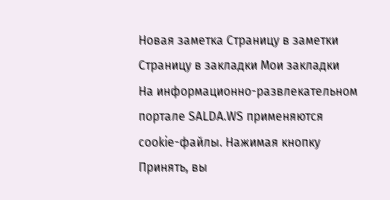Новая заметка Страницу в заметки
Страницу в закладки Мои закладки
На информационно-развлекательном портале SALDA.WS применяются cookie-файлы. Нажимая кнопку Принять, вы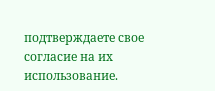подтверждаете свое согласие на их использование.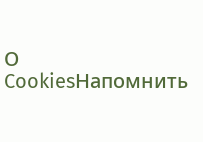О CookiesНапомнить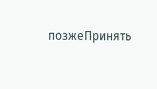позжеПринять